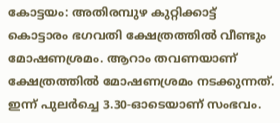കോട്ടയം: അതിരമ്പുഴ കുറ്റിക്കാട്ട് കൊട്ടാരം ഭഗവതി ക്ഷേത്രത്തിൽ വീണ്ടും മോഷണശ്രമം. ആറാം തവണയാണ് ക്ഷേത്രത്തിൽ മോഷണശ്രമം നടക്കുന്നത്. ഇന്ന് പുലർച്ചെ 3.30-ഓടെയാണ് സംഭവം.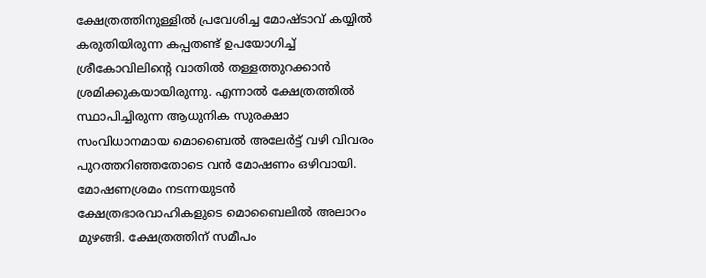ക്ഷേത്രത്തിനുള്ളിൽ പ്രവേശിച്ച മോഷ്ടാവ് കയ്യിൽ കരുതിയിരുന്ന കപ്പതണ്ട് ഉപയോഗിച്ച് ശ്രീകോവിലിന്റെ വാതിൽ തള്ളത്തുറക്കാൻ ശ്രമിക്കുകയായിരുന്നു. എന്നാൽ ക്ഷേത്രത്തിൽ സ്ഥാപിച്ചിരുന്ന ആധുനിക സുരക്ഷാ സംവിധാനമായ മൊബൈൽ അലേർട്ട് വഴി വിവരം പുറത്തറിഞ്ഞതോടെ വൻ മോഷണം ഒഴിവായി.
മോഷണശ്രമം നടന്നയുടൻ ക്ഷേത്രഭാരവാഹികളുടെ മൊബൈലിൽ അലാറം മുഴങ്ങി. ക്ഷേത്രത്തിന് സമീപം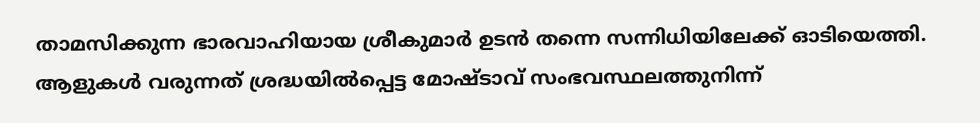താമസിക്കുന്ന ഭാരവാഹിയായ ശ്രീകുമാർ ഉടൻ തന്നെ സന്നിധിയിലേക്ക് ഓടിയെത്തി. ആളുകൾ വരുന്നത് ശ്രദ്ധയിൽപ്പെട്ട മോഷ്ടാവ് സംഭവസ്ഥലത്തുനിന്ന്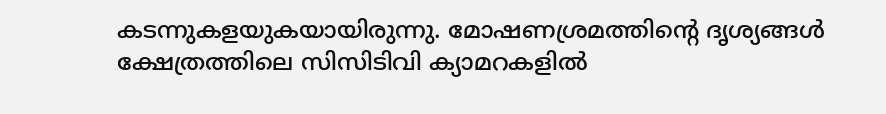കടന്നുകളയുകയായിരുന്നു. മോഷണശ്രമത്തിന്റെ ദൃശ്യങ്ങൾ ക്ഷേത്രത്തിലെ സിസിടിവി ക്യാമറകളിൽ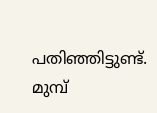പതിഞ്ഞിട്ടുണ്ട്.
മുമ്പ്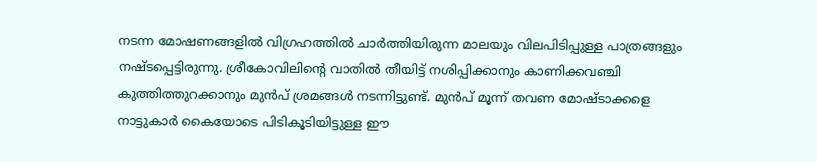നടന്ന മോഷണങ്ങളിൽ വിഗ്രഹത്തിൽ ചാർത്തിയിരുന്ന മാലയും വിലപിടിപ്പുള്ള പാത്രങ്ങളും നഷ്ടപ്പെട്ടിരുന്നു. ശ്രീകോവിലിന്റെ വാതിൽ തീയിട്ട് നശിപ്പിക്കാനും കാണിക്കവഞ്ചി കുത്തിത്തുറക്കാനും മുൻപ് ശ്രമങ്ങൾ നടന്നിട്ടുണ്ട്. മുൻപ് മൂന്ന് തവണ മോഷ്ടാക്കളെ നാട്ടുകാർ കൈയോടെ പിടികൂടിയിട്ടുള്ള ഈ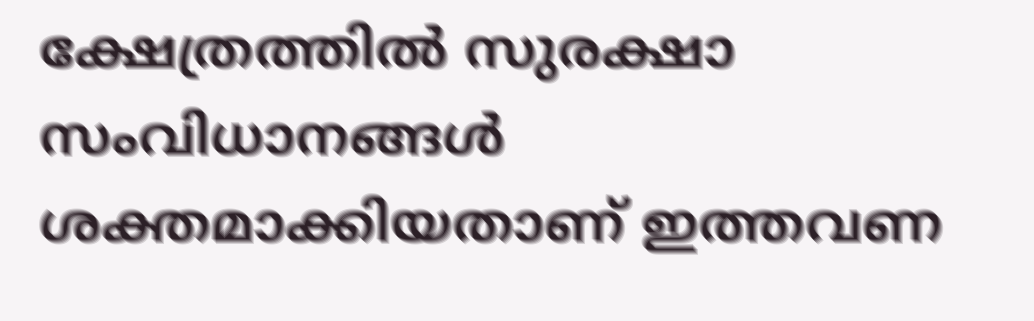ക്ഷേത്രത്തിൽ സുരക്ഷാ സംവിധാനങ്ങൾ ശക്തമാക്കിയതാണ് ഇത്തവണ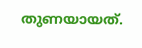തുണയായത്.